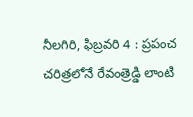నీలగిరి, ఫిబ్రవరి 4 : ప్రపంచ చరిత్రలోనే రేవంత్రెడ్డి లాంటి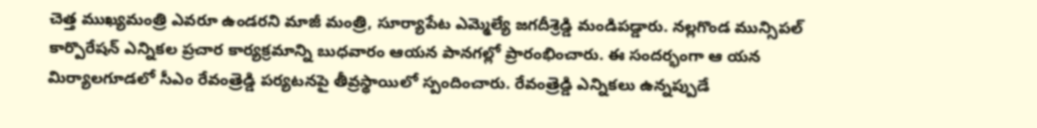చెత్త ముఖ్యమంత్రి ఎవరూ ఉండరని మాజీ మంత్రి, సూర్యాపేట ఎమ్మెల్యే జగదీశ్రెడ్డి మండిపడ్డారు. నల్లగొండ మున్సిపల్ కార్పొరేషన్ ఎన్నికల ప్రచార కార్యక్రమాన్ని బుధవారం ఆయన పానగల్లో ప్రారంభించారు. ఈ సందర్భంగా ఆ యన మిర్యాలగూడలో సీఎం రేవంత్రెడ్డి పర్యటనపై తీవ్రస్థాయిలో స్పందించారు. రేవంత్రెడ్డి ఎన్నికలు ఉన్నప్పుడే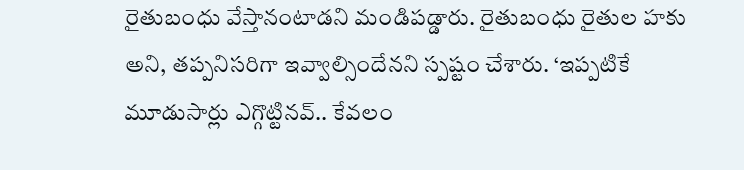రైతుబంధు వేస్తానంటాడని మండిపడ్డారు. రైతుబంధు రైతుల హకు అని, తప్పనిసరిగా ఇవ్వాల్సిందేనని స్పష్టం చేశారు. ‘ఇప్పటికే మూడుసార్లు ఎగ్గొట్టినవ్.. కేవలం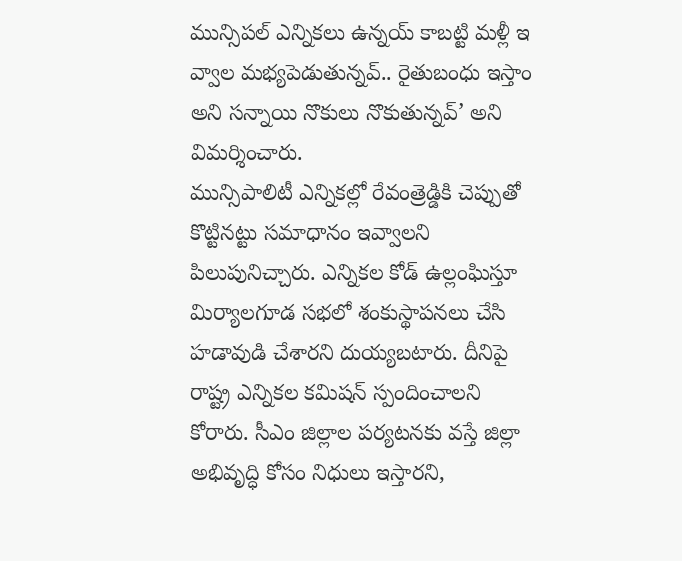మున్సిపల్ ఎన్నికలు ఉన్నయ్ కాబట్టి మళ్లీ ఇ వ్వాల మభ్యపెడుతున్నవ్.. రైతుబంధు ఇస్తాం అని సన్నాయి నొకులు నొకుతున్నవ్’ అని విమర్శించారు.
మున్సిపాలిటీ ఎన్నికల్లో రేవంత్రెడ్డికి చెప్పుతో కొట్టినట్టు సమాధానం ఇవ్వాలని పిలుపునిచ్చారు. ఎన్నికల కోడ్ ఉల్లంఘిస్తూ మిర్యాలగూడ సభలో శంకుస్థాపనలు చేసి హడావుడి చేశారని దుయ్యబటారు. దీనిపై రాష్ట్ర ఎన్నికల కమిషన్ స్పందించాలని కోరారు. సీఎం జిల్లాల పర్యటనకు వస్తే జిల్లా అభివృద్ధి కోసం నిధులు ఇస్తారని,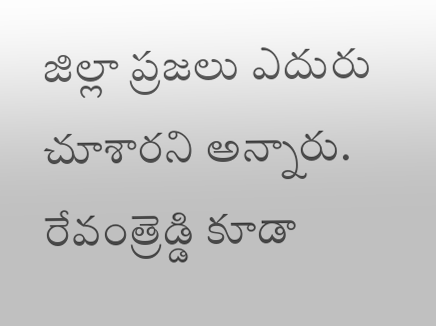జిల్లా ప్రజలు ఎదురు చూశారని అన్నారు. రేవంత్రెడ్డి కూడా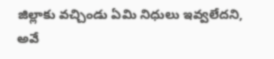జిల్లాకు వచ్చిండు ఏమి నిధులు ఇవ్వలేదని, అవే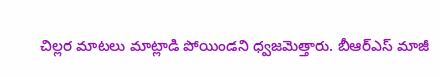చిల్లర మాటలు మాట్లాడి పోయిండని ధ్వజమెత్తారు. బీఆర్ఎస్ మాజీ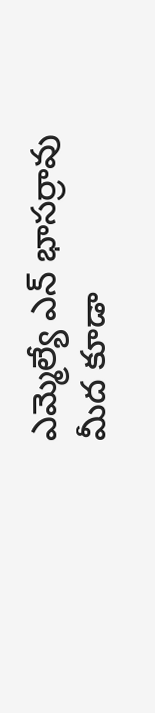ఎమ్మెల్యే ఎన్ భాసర్రావు మీద కూడా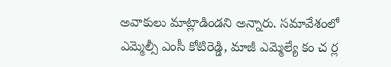అవాకులు మాట్లాడిండని అన్నారు. సమావేశంలో ఎమ్మెల్సీ ఎంసీ కోటిరెడ్డి, మాజీ ఎమ్మెల్యే కం చ ర్ల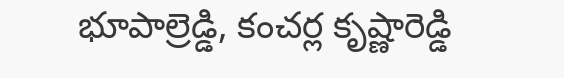భూపాల్రెడ్డి, కంచర్ల కృష్ణారెడ్డి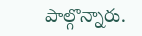పాల్గొన్నారు.